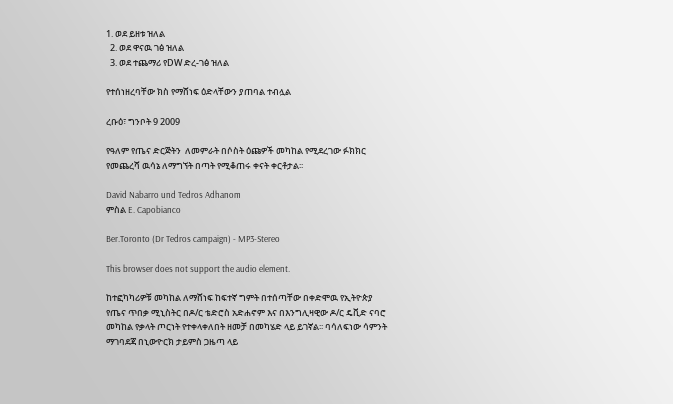1. ወደ ይዘቱ ዝለል
  2. ወደ ዋናዉ ገፅ ዝለል
  3. ወደ ተጨማሪ የDW ድረ-ገፅ ዝለል

የተሰነዘረባቸው ክስ የማሸነፍ ዕድላቸውን ያጠባል ተብሏል

ረቡዕ፣ ግንቦት 9 2009

የዓለም የጤና ድርጅትን  ለመምራት በሶስት ዕጩዎች መካከል የሚደረገው ፉክክር የመጨረሻ ዉሳኔ ለማግኘት በጣት የሚቆጠሩ ቀናት ቀርቶታል፡፡

David Nabarro und Tedros Adhanom
ምስል E. Capobianco

Ber.Toronto (Dr Tedros campaign) - MP3-Stereo

This browser does not support the audio element.

ከተፎካካሪዎቹ መካከል ለማሸነፍ ከፍተኛ ግምት በተሰጣቸው በቀድሞዉ የኢትዮጵያ የጤና ጥበቃ ሚኒስትር በዶ/ር ቴድሮስ አድሐኖም እና በእንግሊዛዊው ዶ/ር ዴቪድ ናባሮ መካከል የቃላት ጦርነት የተቀላቀለበት ዘመቻ በመካሄድ ላይ ይገኛል፡፡ ባሳለፍነው ሳምንት ማገባደጃ በኒውዮርክ ታይምስ ጋዜጣ ላይ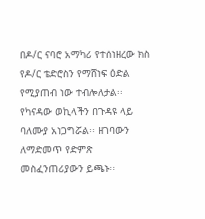በዶ/ር ናባሮ አማካሪ የተሰነዘረው ክስ የዶ/ር ቴድሮስን የማሸነፍ ዕድል የሚያጠብ ነው ተብሎለታል፡፡ የካናዳው ወኪላችን በጉዳዩ ላይ ባለሙያ አነጋግሯል፡፡ ዘገባውን ለማድመጥ የድምጽ መስፈንጠሪያውን ይጫኑ፡፡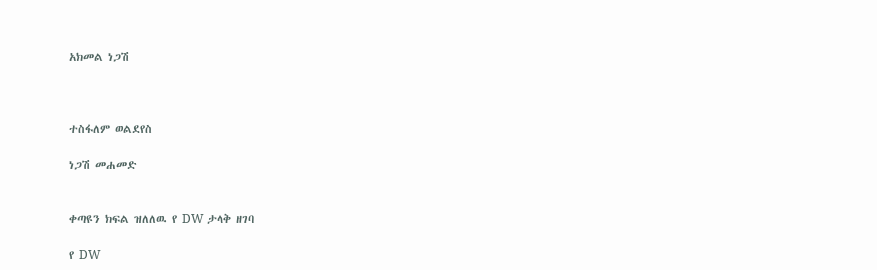አክመል ነጋሽ



ተስፋለም ወልደየስ

ነጋሽ መሐመድ


ቀጣዩን ክፍል ዝለለዉ የ DW ታላቅ ዘገባ

የ DW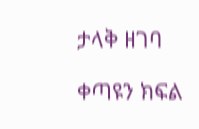ታላቅ ዘገባ

ቀጣዩን ክፍል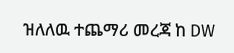ዝለለዉ ተጨማሪ መረጃ ከ DW